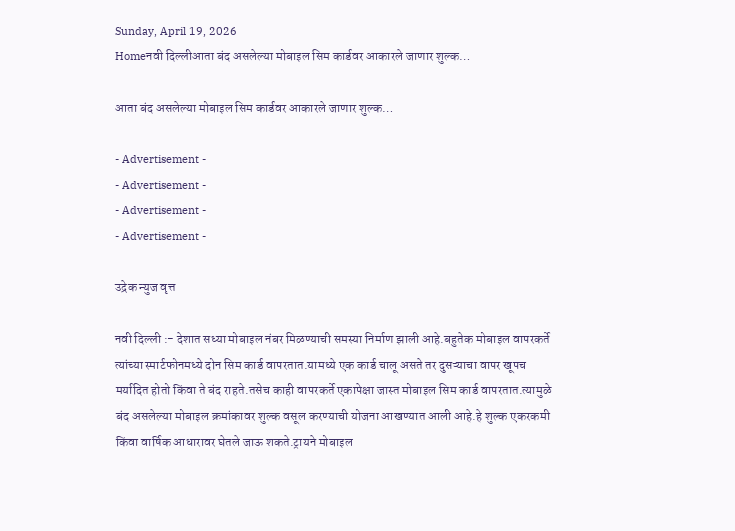Sunday, April 19, 2026
Homeनवी दिल्लीआता बंद असलेल्या मोबाइल सिम कार्डवर आकारले जाणार शुल्क…

आता बंद असलेल्या मोबाइल सिम कार्डवर आकारले जाणार शुल्क…

- Advertisement -
- Advertisement -
- Advertisement -
- Advertisement -

उद्रेक न्युज वृत्त

नवी दिल्ली :- देशात सध्या मोबाइल नंबर मिळण्याची समस्या निर्माण झाली आहे.बहुतेक मोबाइल वापरकर्ते त्यांच्या स्मार्टफोनमध्ये दोन सिम कार्ड वापरतात.यामध्ये एक कार्ड चालू असते तर दुसऱ्याचा वापर खूपच मर्यादित होतो किंवा ते बंद राहते.तसेच काही वापरकर्ते एकापेक्षा जास्त मोबाइल सिम कार्ड वापरतात.त्यामुळे बंद असलेल्या मोबाइल क्रमांकावर शुल्क वसूल करण्याची योजना आखण्यात आली आहे.हे शुल्क एकरकमी किंवा वार्षिक आधारावर घेतले जाऊ शकते.ट्रायने मोबाइल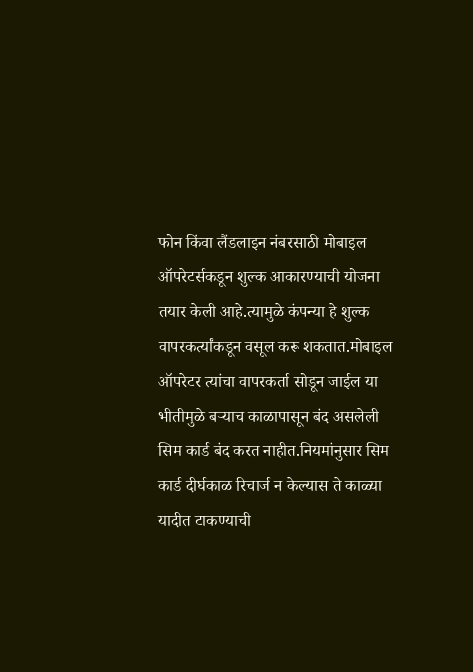फोन किंवा लैंडलाइन नंबरसाठी मोबाइल ऑपरेटर्सकडून शुल्क आकारण्याची योजना तयार केली आहे.त्यामुळे कंपन्या हे शुल्क वापरकर्त्यांकडून वसूल करू शकतात.मोबाइल ऑपरेटर त्यांचा वापरकर्ता सोडून जाईल या भीतीमुळे बऱ्याच काळापासून बंद असलेली सिम कार्ड बंद करत नाहीत.नियमांनुसार सिम कार्ड दीर्घकाळ रिचार्ज न केल्यास ते काळ्या यादीत टाकण्याची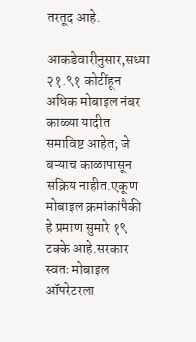तरतूद आहे.

आकडेवारीनुसार,सध्या २१.९१ कोटींहून अधिक मोबाइल नंबर काळ्या यादीत समाविष्ट आहेत; जे बऱ्याच काळापासून सक्रिय नाहीत.एकूण मोबाइल क्रमांकांपैकी हे प्रमाण सुमारे १९ टक्के आहे.सरकार स्वतः मोबाइल ऑपरेटरला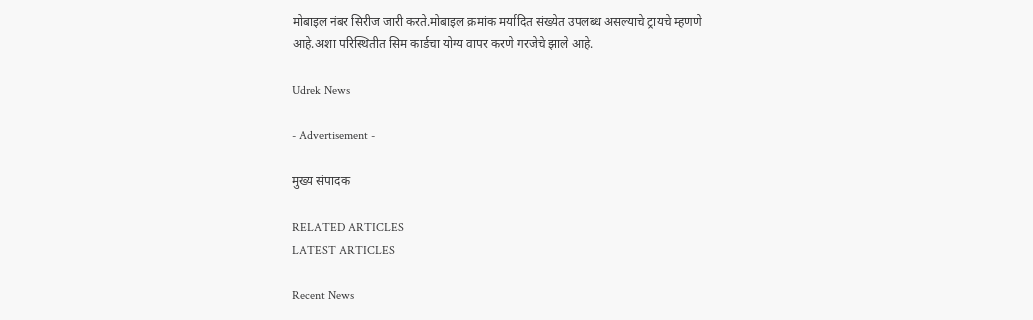मोबाइल नंबर सिरीज जारी करते.मोबाइल क्रमांक मर्यादित संख्येत उपलब्ध असल्याचे ट्रायचे म्हणणे आहे.अशा परिस्थितीत सिम कार्डचा योग्य वापर करणे गरजेचे झाले आहे.

Udrek News

- Advertisement -

मुख्य संपादक

RELATED ARTICLES
LATEST ARTICLES

Recent News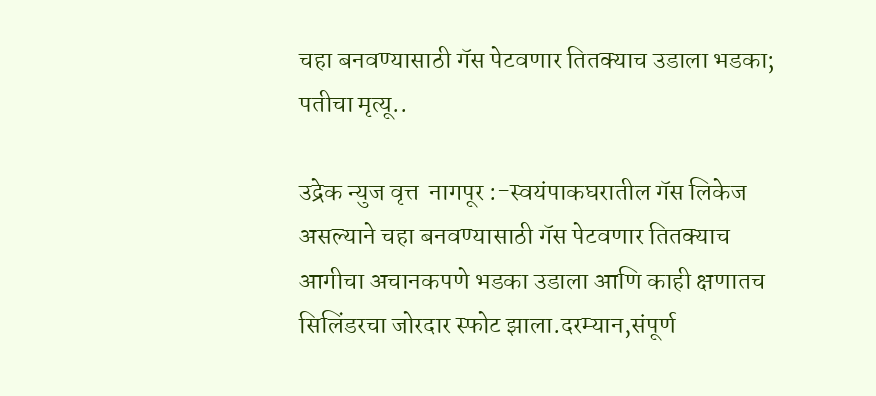चहा बनवण्यासाठी गॅस पेटवणार तितक्याच उडाला भडका; पतीचा मृत्यू..

उद्रेक न्युज वृत्त  नागपूर :-स्वयंपाकघरातील गॅस लिकेज असल्याने चहा बनवण्यासाठी गॅस पेटवणार तितक्याच आगीचा अचानकपणे भडका उडाला आणि काही क्षणातच सिलिंडरचा जोरदार स्फोट झाला.दरम्यान,संपूर्ण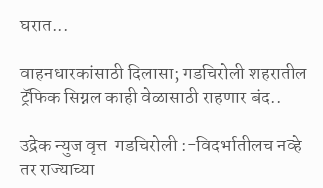घरात...

वाहनधारकांसाठी दिलासा; गडचिरोली शहरातील ट्रॅफिक सिग्नल काही वेळासाठी राहणार बंद..

उद्रेक न्युज वृत्त  गडचिरोली :-विदर्भातीलच नव्हे तर राज्याच्या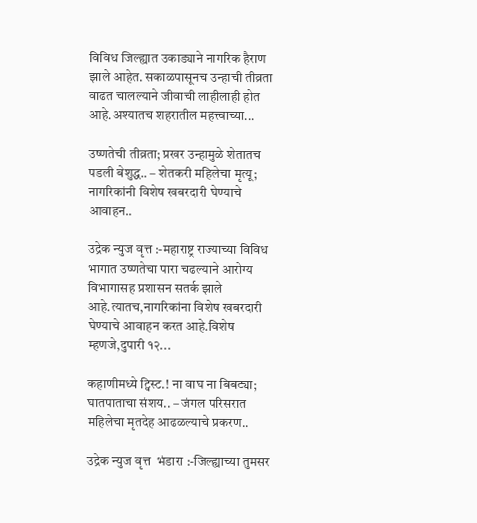विविध जिल्ह्यात उकाड्याने नागरिक हैराण झाले आहेत. सकाळपासूनच उन्हाची तीव्रता वाढत चालल्याने जीवाची लाहीलाही होत आहे.अश्यातच शहरातील महत्त्वाच्या...

उष्णतेची तीव्रता; प्रखर उन्हामुळे शेतातच पडली बेशुद्ध.. – शेतकरी महिलेचा मृत्यू; नागरिकांनी विशेष खबरदारी घेण्याचे आवाहन..

उद्रेक न्युज वृत्त :-महाराष्ट्र राज्याच्या विविध भागात उष्णतेचा पारा चढल्याने आरोग्य विभागासह प्रशासन सतर्क झाले आहे.त्यातच,नागरिकांना विशेष खबरदारी घेण्याचे आवाहन करत आहे.विशेष म्हणजे,दुपारी १२...

कहाणीमध्ये ट्विस्ट.! ना वाघ ना बिबट्या; घातपाताचा संशय.. – जंगल परिसरात महिलेचा मृतदेह आढळल्याचे प्रकरण..

उद्रेक न्युज वृत्त  भंडारा :-जिल्ह्याच्या तुमसर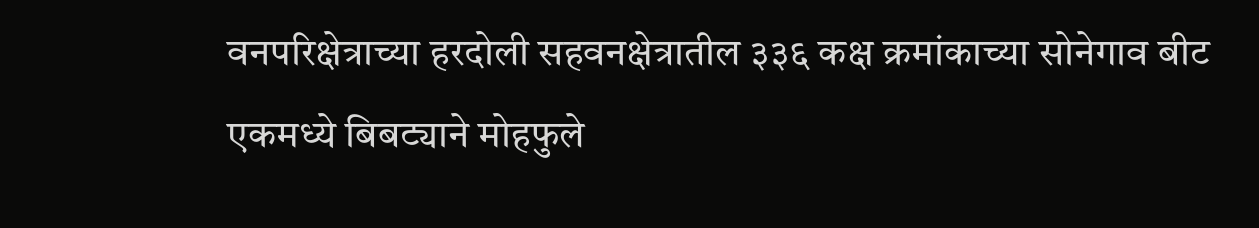वनपरिक्षेत्राच्या हरदोली सहवनक्षेत्रातील ३३६ कक्ष क्रमांकाच्या सोनेगाव बीट एकमध्ये बिबट्याने मोहफुले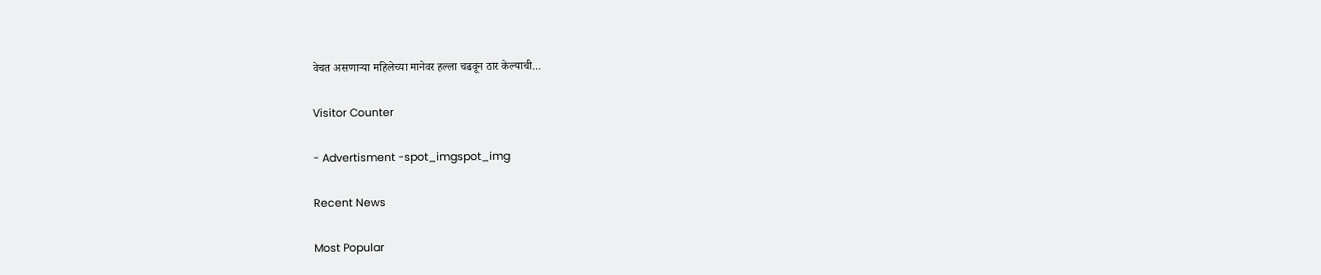वेचत असणाऱ्या महिलेच्या मानेवर हल्ला चढवून ठार केल्याची...

Visitor Counter

- Advertisment -spot_imgspot_img

Recent News

Most Popular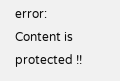error: Content is protected !!